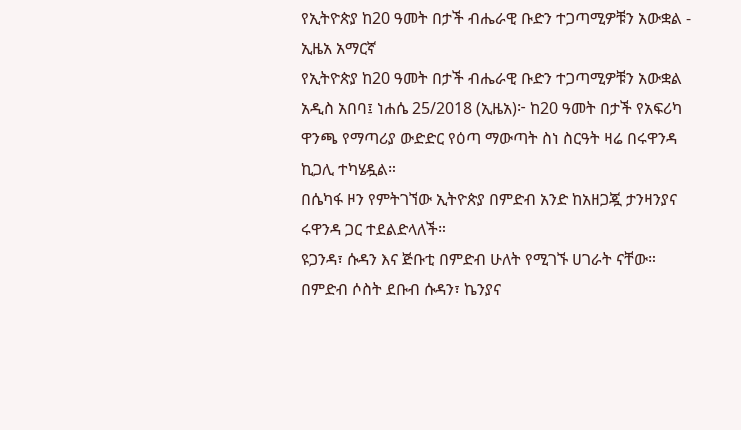የኢትዮጵያ ከ20 ዓመት በታች ብሔራዊ ቡድን ተጋጣሚዎቹን አውቋል - ኢዜአ አማርኛ
የኢትዮጵያ ከ20 ዓመት በታች ብሔራዊ ቡድን ተጋጣሚዎቹን አውቋል
አዲስ አበባ፤ ነሐሴ 25/2018 (ኢዜአ)፦ ከ20 ዓመት በታች የአፍሪካ ዋንጫ የማጣሪያ ውድድር የዕጣ ማውጣት ስነ ስርዓት ዛሬ በሩዋንዳ ኪጋሊ ተካሄዷል።
በሴካፋ ዞን የምትገኘው ኢትዮጵያ በምድብ አንድ ከአዘጋጇ ታንዛንያና ሩዋንዳ ጋር ተደልድላለች።
ዩጋንዳ፣ ሱዳን እና ጅቡቲ በምድብ ሁለት የሚገኙ ሀገራት ናቸው። በምድብ ሶስት ደቡብ ሱዳን፣ ኬንያና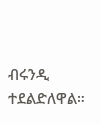ብሩንዲ ተደልድለዋል።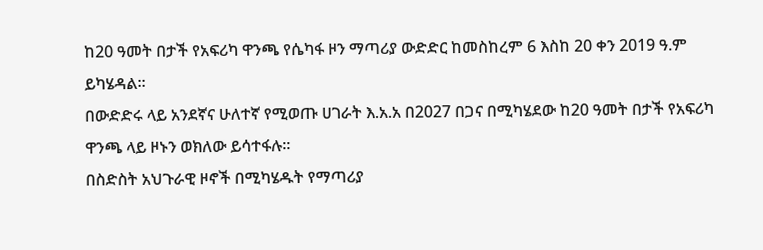ከ20 ዓመት በታች የአፍሪካ ዋንጫ የሴካፋ ዞን ማጣሪያ ውድድር ከመስከረም 6 እስከ 20 ቀን 2019 ዓ.ም ይካሄዳል።
በውድድሩ ላይ አንደኛና ሁለተኛ የሚወጡ ሀገራት እ.አ.አ በ2027 በጋና በሚካሄደው ከ20 ዓመት በታች የአፍሪካ ዋንጫ ላይ ዞኑን ወክለው ይሳተፋሉ።
በስድስት አህጉራዊ ዞኖች በሚካሄዱት የማጣሪያ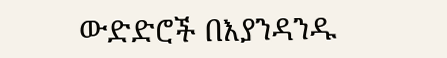ውድድሮች በእያንዳንዱ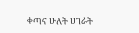ቀጣና ሁለት ሀገራት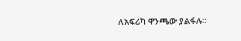ለአፍሪካ ዋንጫው ያልፋሉ።